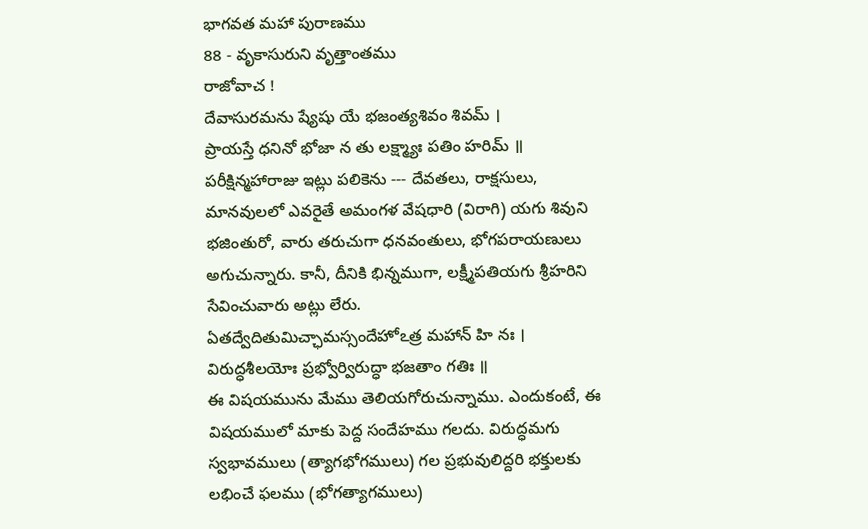భాగవత మహా పురాణము
88 - వృకాసురుని వృత్తాంతము
రాజోవాచ !
దేవాసురమను ష్యేషు యే భజంత్యశివం శివమ్ ।
ప్రాయస్తే ధనినో భోజా న తు లక్ష్మ్యాః పతిం హరిమ్ ॥
పరీక్షిన్మహారాజు ఇట్లు పలికెను --- దేవతలు, రాక్షసులు, మానవులలో ఎవరైతే అమంగళ వేషధారి (విరాగి) యగు శివుని భజింతురో, వారు తరుచుగా ధనవంతులు, భోగపరాయణులు అగుచున్నారు. కానీ, దీనికి భిన్నముగా, లక్ష్మీపతియగు శ్రీహరిని సేవించువారు అట్లు లేరు.
ఏతద్వేదితుమిచ్ఛామస్సందేహోఽత్ర మహాన్ హి నః ।
విరుద్ధశీలయోః ప్రభ్వోర్విరుద్ధా భజతాం గతిః ॥
ఈ విషయమును మేము తెలియగోరుచున్నాము. ఎందుకంటే, ఈ విషయములో మాకు పెద్ద సందేహము గలదు. విరుద్ధమగు స్వభావములు (త్యాగభోగములు) గల ప్రభువులిద్దరి భక్తులకు లభించే ఫలము (భోగత్యాగములు)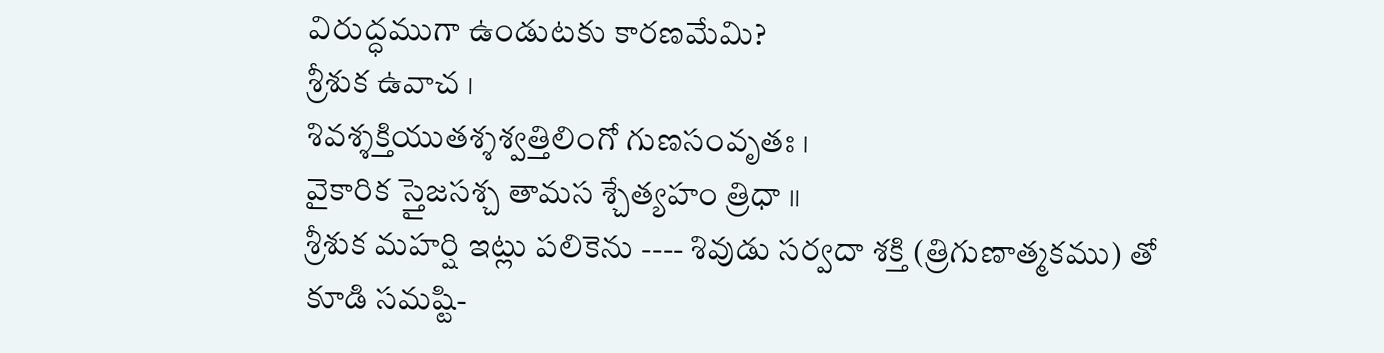విరుద్ధముగా ఉండుటకు కారణమేమి?
శ్రీశుక ఉవాచ ।
శివశ్శక్తియుతశ్శశ్వత్తిలింగో గుణసంవృతః ।
వైకారిక స్తైజసశ్చ తామస శ్చేత్యహం త్రిధా ॥
శ్రీశుక మహర్షి ఇట్లు పలికెను ---- శివుడు సర్వదా శక్తి (త్రిగుణాత్మకము) తో కూడి సమష్టి-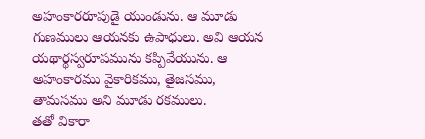అహంకారరూపుడై యుండును. ఆ మూడు గుణములు ఆయనకు ఉపాధులు. అవి ఆయన యథార్థస్వరూపమును కప్పివేయును. ఆ అహంకారము వైకారికము, తైజసము, తామసము అని మూడు రకములు.
తతో వికారా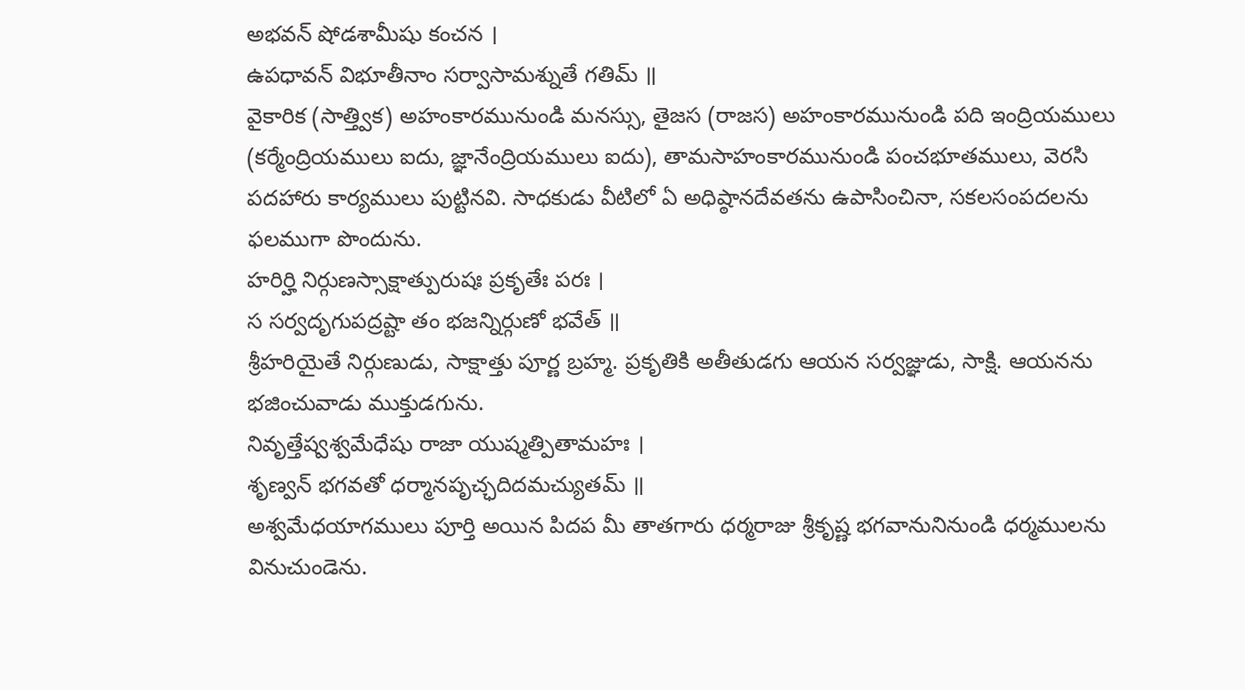అభవన్ షోడశామీషు కంచన ।
ఉపధావన్ విభూతీనాం సర్వాసామశ్నుతే గతిమ్ ॥
వైకారిక (సాత్త్విక) అహంకారమునుండి మనస్సు, తైజస (రాజస) అహంకారమునుండి పది ఇంద్రియములు (కర్మేంద్రియములు ఐదు, జ్ఞానేంద్రియములు ఐదు), తామసాహంకారమునుండి పంచభూతములు, వెరసి పదహారు కార్యములు పుట్టినవి. సాధకుడు వీటిలో ఏ అధిష్ఠానదేవతను ఉపాసించినా, సకలసంపదలను ఫలముగా పొందును.
హరిర్హి నిర్గుణస్సాక్షాత్పురుషః ప్రకృతేః పరః ।
స సర్వదృగుపద్రష్టా తం భజన్నిర్గుణో భవేత్ ॥
శ్రీహరియైతే నిర్గుణుడు, సాక్షాత్తు పూర్ణ బ్రహ్మ. ప్రకృతికి అతీతుడగు ఆయన సర్వజ్ఞుడు, సాక్షి. ఆయనను భజించువాడు ముక్తుడగును.
నివృత్తేష్వశ్వమేధేషు రాజా యుష్మత్పితామహః ।
శృణ్వన్ భగవతో ధర్మానపృచ్ఛదిదమచ్యుతమ్ ॥
అశ్వమేధయాగములు పూర్తి అయిన పిదప మీ తాతగారు ధర్మరాజు శ్రీకృష్ణ భగవానునినుండి ధర్మములను వినుచుండెను.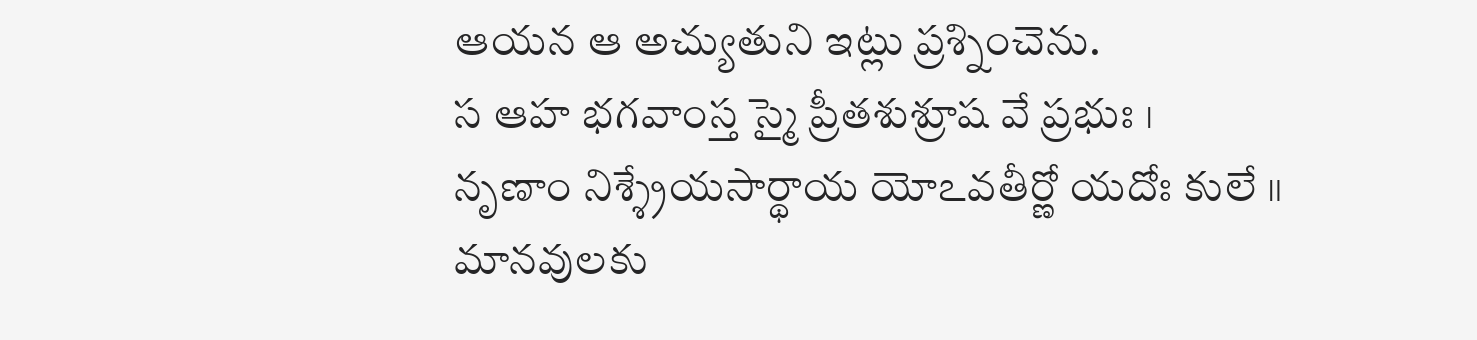ఆయన ఆ అచ్యుతుని ఇట్లు ప్రశ్నించెను.
స ఆహ భగవాంస్త స్మై ప్రీతశుశ్రూష వే ప్రభుః ।
నృణాం నిశ్శ్రేయసార్థాయ యోఽవతీర్ణో యదోః కులే ॥
మానవులకు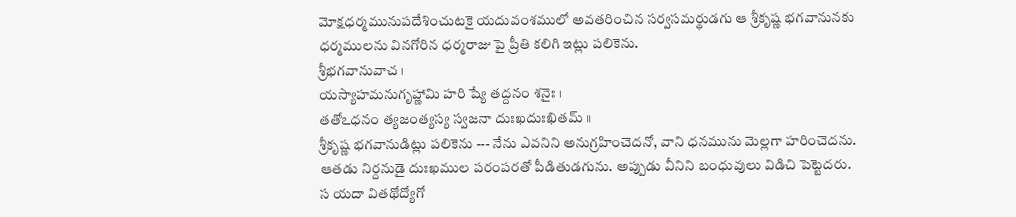మోక్షధర్మమునుపదేశించుటకై యదువంశములో అవతరించిన సర్వసమర్థుడగు ఆ శ్రీకృష్ణ భగవానునకు ధర్మములను వినగోరిన ధర్మరాజు పై ప్రీతి కలిగి ఇట్లు పలికెను.
శ్రీభగవానువాచ ।
యస్యాహమనుగృహ్ణామి హరి ష్యే తద్దనం శనైః ।
తతోఽధనం త్యజంత్యస్య స్వజనా దుఃఖదుఃఖితమ్ ॥
శ్రీకృష్ణ భగవానుడిట్లు పలికెను --- నేను ఎవనిని అనుగ్రహించెదనో, వాని ధనమును మెల్లగా హరించెదను. ఆతడు నిర్దనుడై దుఃఖముల పరంపరతో పీడితుడగును. అప్పుడు వీనిని బంధువులు విడిచి పెట్టెదరు.
స యదా వితథోద్యోగో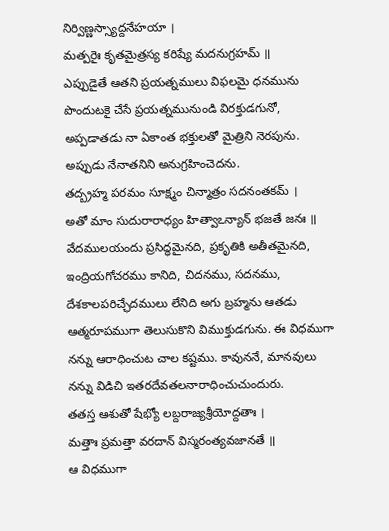నిర్విణ్ణస్స్యాద్దనేహయా ।
మత్పరైః కృతమైత్రస్య కరిష్యే మదనుగ్రహమ్ ॥
ఎప్పుడైతే ఆతని ప్రయత్నములు విఫలమై ధనమును పొందుటకై చేసే ప్రయత్నమునుండి విరక్తుడగునో, అప్పడాతడు నా ఏకాంత భక్తులతో మైత్రిని నెరపును. అప్పుడు నేనాతనిని అనుగ్రహించెదను.
తద్బ్రహ్మ పరమం సూక్ష్మం చిన్మాత్రం సదనంతకమ్ ।
అతో మాం సుదురారాధ్యం హిత్వాఽన్యాన్ భజతే జనః ॥
వేదములయందు ప్రసిద్ధమైనది, ప్రకృతికి అతీతమైనది, ఇంద్రియగోచరము కానిది, చిదనము, సదనము, దేశకాలపరిచ్ఛేదములు లేనిది అగు బ్రహ్మను ఆతడు ఆత్మరూపముగా తెలుసుకొని విముక్తుడగును. ఈ విధముగా నన్ను ఆరాధించుట చాల కష్టము. కావుననే, మానవులు నన్ను విడిచి ఇతరదేవతలనారాధించుచుందురు.
తతస్త ఆశుతో షేభ్యో లబ్దరాజ్యశ్రీయోద్దతాః ।
మత్తాః ప్రమత్తా వరదాన్ విస్మరంత్యవజానతే ॥
ఆ విధముగా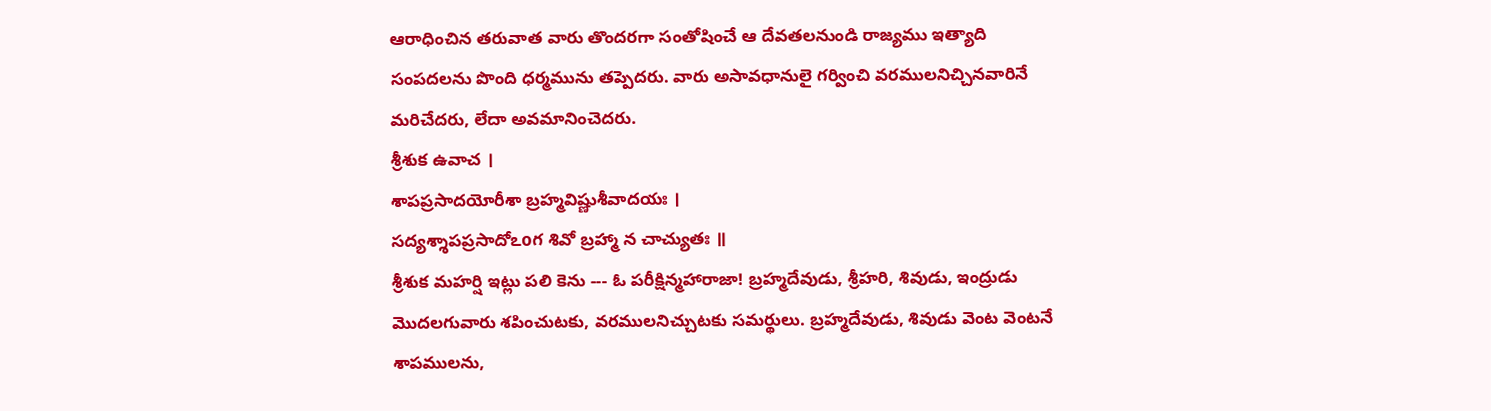ఆరాధించిన తరువాత వారు తొందరగా సంతోషించే ఆ దేవతలనుండి రాజ్యము ఇత్యాది సంపదలను పొంది ధర్మమును తప్పెదరు. వారు అసావధానులై గర్వించి వరములనిచ్చినవారినే మరిచేదరు, లేదా అవమానించెదరు.
శ్రీశుక ఉవాచ ।
శాపప్రసాదయోరీశా బ్రహ్మవిష్ణుశీవాదయః ।
సద్యశ్శాపప్రసాదోఽoగ శివో బ్రహ్మా న చాచ్యుతః ॥
శ్రీశుక మహర్షి ఇట్లు పలి కెను --- ఓ పరీక్షిన్మహారాజా! బ్రహ్మదేవుడు, శ్రీహరి, శివుడు, ఇంద్రుడు మొదలగువారు శపించుటకు, వరములనిచ్చుటకు సమర్థులు. బ్రహ్మదేవుడు, శివుడు వెంట వెంటనే శాపములను,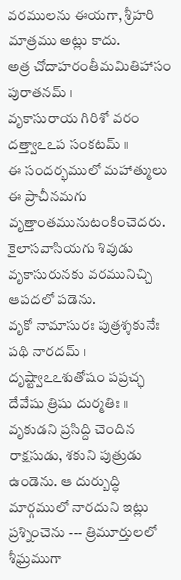వరములను ఈయగా, శ్రీహరి మాత్రము అట్లు కాదు.
అత్ర చోదాహరంతీమమితిహాసం పురాతనమ్ ।
వృకాసురాయ గిరిశో వరం దత్త్వాఽఽప సంకటమ్ ॥
ఈ సందర్భములో మహాత్ములు ఈ ప్రాచీనమగు వృత్తాంతమునుటంకించెదరు. కైలాసవాసియగు శివుడు వృకాసురునకు వరమునిచ్చి ఆపదలో పడెను.
వృకో నామాసురః పుత్రశ్శకునేః పథి నారదమ్ ।
దృష్ట్వాఽఽశుతోషం పప్రచ్ఛ దేవేషు త్రిషు దుర్మతిః ॥
వృకుడని ప్రసిద్ది చెందిన రాక్షసుడు, శకుని పుత్రుడు ఉండెను. ఆ దుర్బుద్ధి మార్గములో నారదుని ఇట్లు ప్రశ్నించెను --- త్రిమూర్తులలో శీఘ్రముగా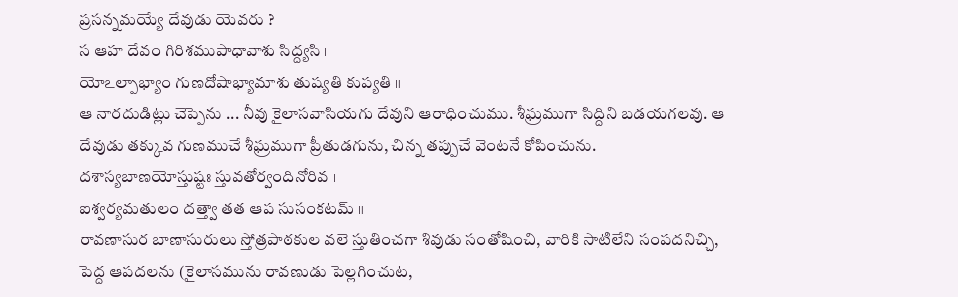ప్రసన్నమయ్యే దేవుడు యెవరు ?
స ఆహ దేవం గిరిశముపాధావాశు సిద్ద్యసి ।
యోఽల్పాభ్యాం గుణదోషాభ్యామాశు తుష్యతి కుప్యతి ॥
ఆ నారదుడిట్లు చెప్పెను ... నీవు కైలాసవాసియగు దేవుని ఆరాధించుము. శీఘ్రముగా సిద్దిని బడయగలవు. ఆ దేవుడు తక్కువ గుణముచే శీఘ్రముగా ప్రీతుడగును, చిన్న తప్పుచే వెంటనే కోపించును.
దశాస్యబాణయోస్తుష్టః స్తువతోర్వందినోరివ ।
ఐశ్వర్యమతులం దత్త్వా తత ఆప సుసంకటమ్ ॥
రావణాసుర బాణాసురులు స్తోత్రపాఠకుల వలె స్తుతించగా శివుడు సంతోషించి, వారికి సాటిలేని సంపదనిచ్చి, పెద్ద ఆపదలను (కైలాసమును రావణుడు పెల్లగించుట,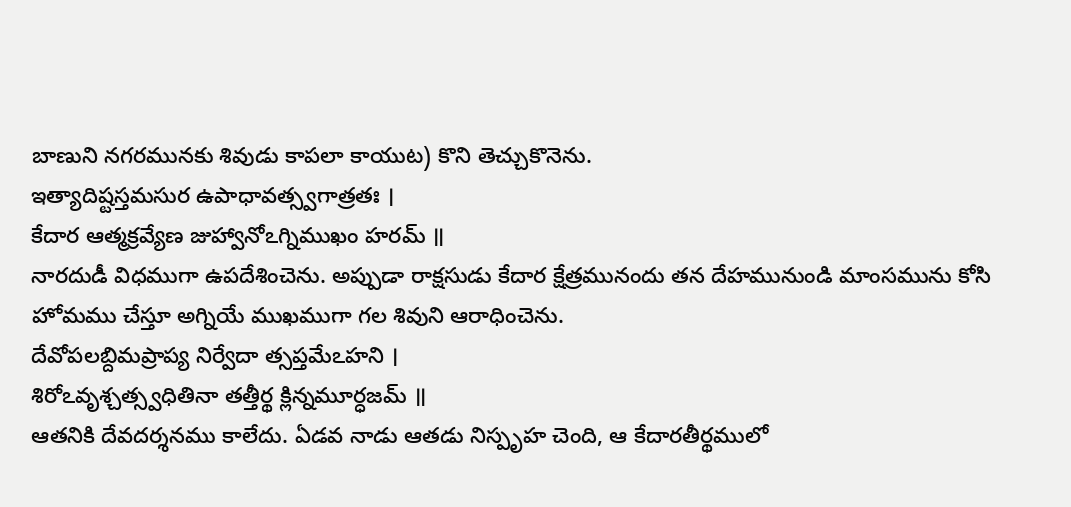బాణుని నగరమునకు శివుడు కాపలా కాయుట) కొని తెచ్చుకొనెను.
ఇత్యాదిష్టస్తమసుర ఉపాధావత్స్వగాత్రతః ।
కేదార ఆత్మక్రవ్యేణ జుహ్వానోఽగ్నిముఖం హరమ్ ॥
నారదుడీ విధముగా ఉపదేశించెను. అప్పుడా రాక్షసుడు కేదార క్షేత్రమునందు తన దేహమునుండి మాంసమును కోసి హోమము చేస్తూ అగ్నియే ముఖముగా గల శివుని ఆరాధించెను.
దేవోపలబ్దిమప్రాప్య నిర్వేదా త్సప్తమేఽహని ।
శిరోఽవృశ్చత్స్వధితినా తత్తీర్థ క్లిన్నమూర్ధజమ్ ॥
ఆతనికి దేవదర్శనము కాలేదు. ఏడవ నాడు ఆతడు నిస్పృహ చెంది, ఆ కేదారతీర్థములో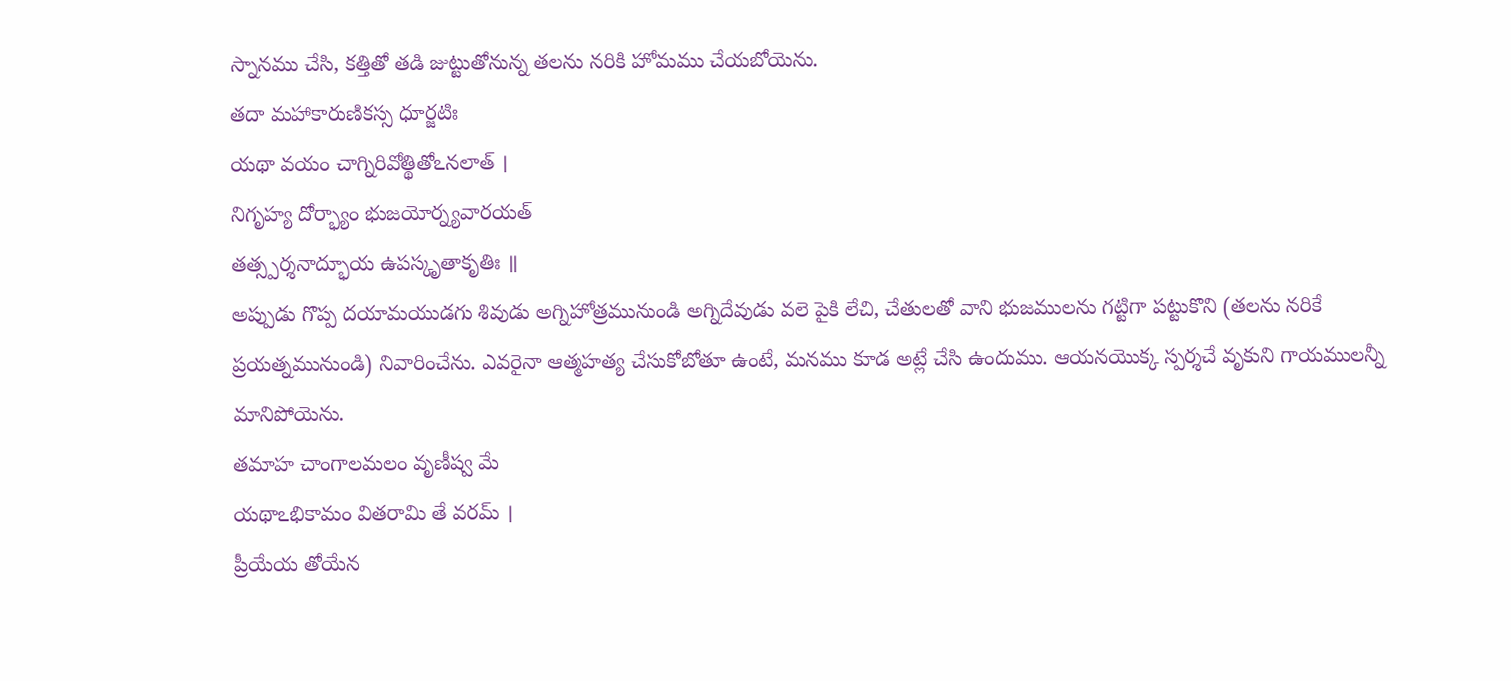స్నానము చేసి, కత్తితో తడి జుట్టుతోనున్న తలను నరికి హోమము చేయబోయెను.
తదా మహాకారుణికస్స ధూర్జటిః
యథా వయం చాగ్నిరివోత్థితోఽనలాత్ ।
నిగృహ్య దోర్భ్యాం భుజయోర్న్యవారయత్
తత్స్పర్శనాద్భూయ ఉపస్కృతాకృతిః ॥
అప్పుడు గొప్ప దయామయుడగు శివుడు అగ్నిహోత్రమునుండి అగ్నిదేవుడు వలె పైకి లేచి, చేతులతో వాని భుజములను గట్టిగా పట్టుకొని (తలను నరికే ప్రయత్నమునుండి) నివారించేను. ఎవరైనా ఆత్మహత్య చేసుకోబోతూ ఉంటే, మనము కూడ అట్లే చేసి ఉందుము. ఆయనయొక్క స్పర్శచే వృకుని గాయములన్నీ మానిపోయెను.
తమాహ చాంగాలమలం వృణీష్వ మే
యథాఽభికామం వితరామి తే వరమ్ ।
ప్రీయేయ తోయేన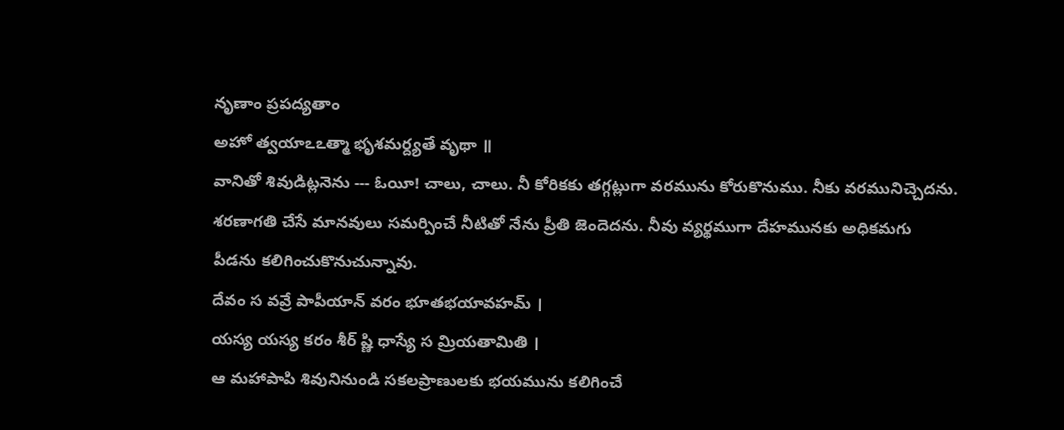నృణాం ప్రపద్యతాం
అహో త్వయాఽఽత్మా భృశమర్ద్యతే వృథా ॥
వానితో శివుడిట్లనెను --- ఓయీ! చాలు, చాలు. నీ కోరికకు తగ్గట్లుగా వరమును కోరుకొనుము. నీకు వరమునిచ్చెదను. శరణాగతి చేసే మానవులు సమర్పించే నీటితో నేను ప్రీతి జెందెదను. నీవు వ్యర్థముగా దేహమునకు అధికమగు పీడను కలిగించుకొనుచున్నావు.
దేవం స వవ్రే పాపీయాన్ వరం భూతభయావహమ్ ।
యస్య యస్య కరం శీర్ ష్ణి ధాస్యే స మ్రియతామితి ।
ఆ మహాపాపి శివునినుండి సకలప్రాణులకు భయమును కలిగించే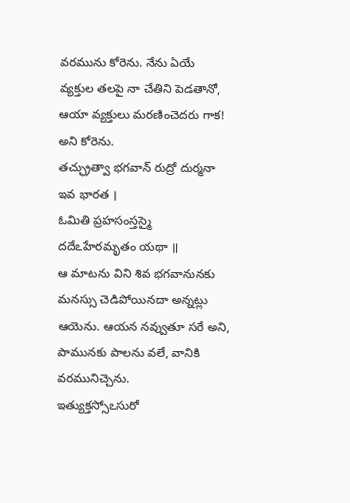వరమును కోరెను. నేను ఏయే వ్యక్తుల తలపై నా చేతిని పెడతానో, ఆయా వ్యక్తులు మరణించెదరు గాక! అని కోరెను.
తచ్ఛ్రుత్వా భగవాన్ రుద్రో దుర్మనా ఇవ భారత ।
ఓమితి ప్రహసంస్తస్మై దదేఽహేరమృతం యథా ॥
ఆ మాటను విని శివ భగవానునకు మనస్సు చెడిపోయినదా అన్నట్లు ఆయెను. ఆయన నవ్వుతూ సరే అని, పామునకు పాలను వలే, వానికి వరమునిచ్చెను.
ఇత్యుక్తస్సోఽసురో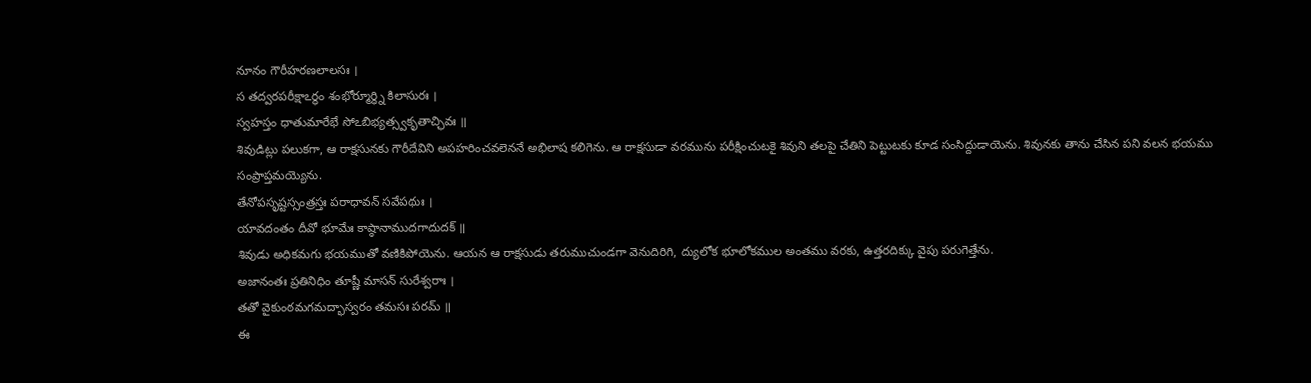నూనం గౌరీహరణలాలసః ।
స తద్వరపరీక్షాఽర్థం శంభోర్మూర్ధ్ని కిలాసురః ।
స్వహస్తం ధాతుమారేభే సోఽబిభ్యత్స్వకృతాచ్ఛివః ॥
శివుడిట్లు పలుకగా, ఆ రాక్షసునకు గౌరీదేవిని అపహరించవలెననే అభిలాష కలిగెను. ఆ రాక్షసుడా వరమును పరీక్షించుటకై శివుని తలపై చేతిని పెట్టుటకు కూడ సంసిద్దుడాయెను. శివునకు తాను చేసిన పని వలన భయము సంప్రాప్తమయ్యెను.
తేనోపసృష్టస్సంత్రస్తః పరాధావన్ సవేపథుః ।
యావదంతం దీవో భూమేః కాష్ఠానాముదగాదుదక్ ॥
శివుడు అధికమగు భయముతో వణికిపోయెను. ఆయన ఆ రాక్షసుడు తరుముచుండగా వెనుదిరిగి, ద్యులోక భూలోకముల అంతము వరకు, ఉత్తరదిక్కు వైపు పరుగెత్తేను.
అజానంతః ప్రతినిధిం తూష్ణీ మాసన్ సురేశ్వరాః ।
తతో వైకుంఠమగమద్భాస్వరం తమసః పరమ్ ॥
ఈ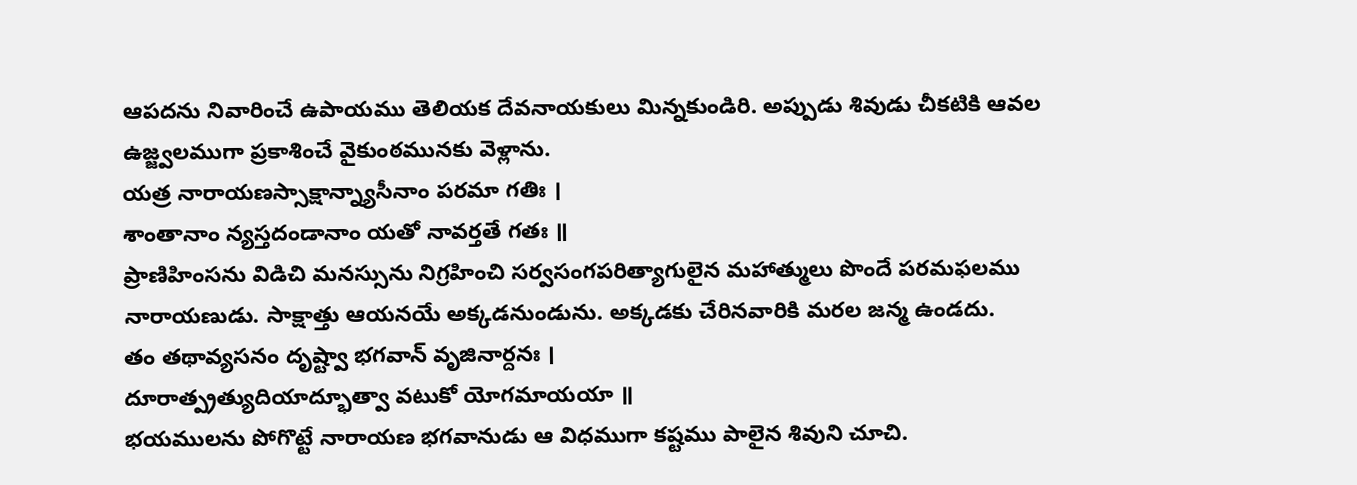ఆపదను నివారించే ఉపాయము తెలియక దేవనాయకులు మిన్నకుండిరి. అప్పుడు శివుడు చీకటికి ఆవల ఉజ్జ్వలముగా ప్రకాశించే వైకుంఠమునకు వెళ్లాను.
యత్ర నారాయణస్సాక్షాన్న్యాసీనాం పరమా గతిః ।
శాంతానాం న్యస్తదండానాం యతో నావర్తతే గతః ॥
ప్రాణిహింసను విడిచి మనస్సును నిగ్రహించి సర్వసంగపరిత్యాగులైన మహాత్ములు పొందే పరమఫలము నారాయణుడు. సాక్షాత్తు ఆయనయే అక్కడనుండును. అక్కడకు చేరినవారికి మరల జన్మ ఉండదు.
తం తథావ్యసనం దృష్ట్వా భగవాన్ వృజినార్దనః ।
దూరాత్ప్రత్యుదియాద్భూత్వా వటుకో యోగమాయయా ॥
భయములను పోగొట్టే నారాయణ భగవానుడు ఆ విధముగా కష్టము పాలైన శివుని చూచి.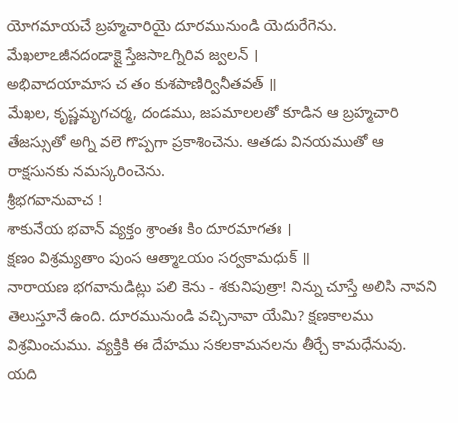యోగమాయచే బ్రహ్మచారియై దూరమునుండి యెదురేగెను.
మేఖలాఽజీనదండాక్షై స్తేజసాఽగ్నిరివ జ్వలన్ ।
అభివాదయామాస చ తం కుశపాణిర్వినీతవత్ ॥
మేఖల, కృష్ణమృగచర్మ, దండము, జపమాలలతో కూడిన ఆ బ్రహ్మచారి తేజస్సుతో అగ్ని వలె గొప్పగా ప్రకాశించెను. ఆతడు వినయముతో ఆ రాక్షసునకు నమస్కరించెను.
శ్రీభగవానువాచ !
శాకునేయ భవాన్ వ్యక్తం శ్రాంతః కిం దూరమాగతః ।
క్షణం విశ్రమ్యతాం పుంస ఆత్మాఽయం సర్వకామధుక్ ॥
నారాయణ భగవానుడిట్లు పలి కెను - శకునిపుత్రా! నిన్ను చూస్తే అలిసి నావని తెలుస్తూనే ఉంది. దూరమునుండి వచ్చినావా యేమి? క్షణకాలము విశ్రమించుము. వ్యక్తికి ఈ దేహము సకలకామనలను తీర్చే కామధేనువు.
యది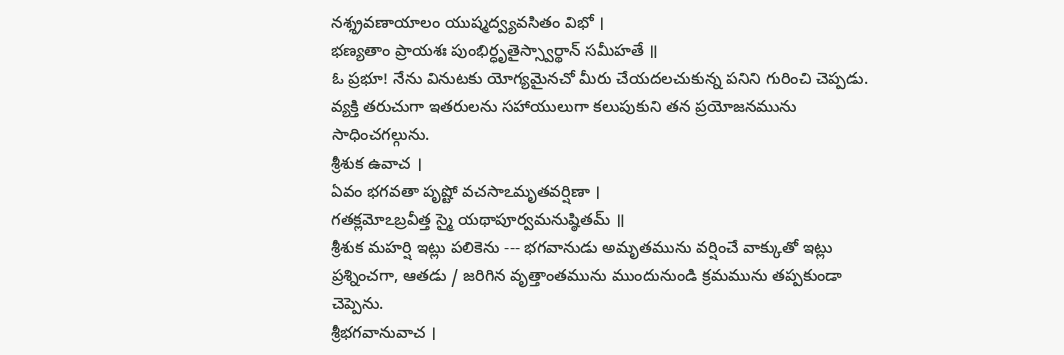నశ్శ్రవణాయాలం యుష్మద్వ్యవసితం విభో ।
భణ్యతాం ప్రాయశః పుంభిర్ధృతైస్స్వార్థాన్ సమీహతే ॥
ఓ ప్రభూ! నేను వినుటకు యోగ్యమైనచో మీరు చేయదలచుకున్న పనిని గురించి చెప్పడు. వ్యక్తి తరుచుగా ఇతరులను సహాయులుగా కలుపుకుని తన ప్రయోజనమును సాధించగల్గును.
శ్రీశుక ఉవాచ ।
ఏవం భగవతా పృష్టో వచసాఽమృతవర్షిణా ।
గతక్లమోఽబ్రవీత్త స్మై యథాపూర్వమనుష్ఠితమ్ ॥
శ్రీశుక మహర్షి ఇట్లు పలికెను --- భగవానుడు అమృతమును వర్షించే వాక్కుతో ఇట్లు ప్రశ్నించగా, ఆతడు / జరిగిన వృత్తాంతమును ముందునుండి క్రమమును తప్పకుండా చెప్పెను.
శ్రీభగవానువాచ ।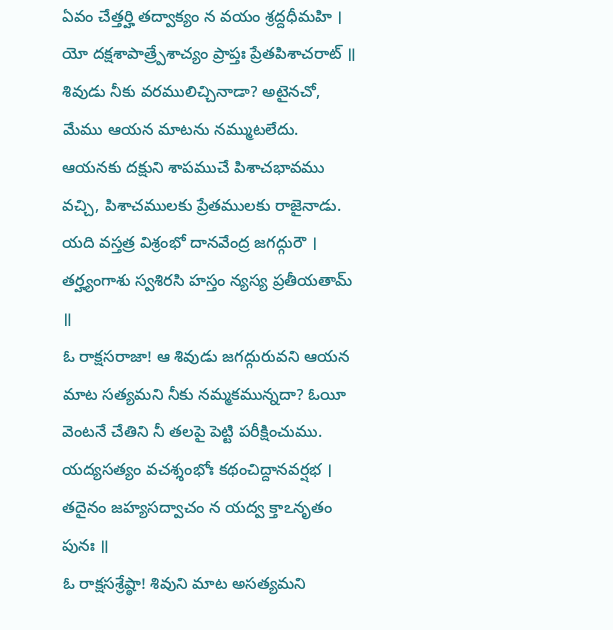ఏవం చేత్తర్హి తద్వాక్యం న వయం శ్రద్దధీమహి ।
యో దక్షశాపాత్ర్పేశాచ్యం ప్రాప్తః ప్రేతపిశాచరాట్ ॥
శివుడు నీకు వరములిచ్చినాడా? అటైనచో, మేము ఆయన మాటను నమ్ముటలేదు. ఆయనకు దక్షుని శాపముచే పిశాచభావము వచ్చి, పిశాచములకు ప్రేతములకు రాజైనాడు.
యది వస్తత్ర విశ్రంభో దానవేంద్ర జగద్గురౌ ।
తర్హ్యంగాశు స్వశిరసి హస్తం న్యస్య ప్రతీయతామ్ ॥
ఓ రాక్షసరాజా! ఆ శివుడు జగద్గురువని ఆయన మాట సత్యమని నీకు నమ్మకమున్నదా? ఓయీ వెంటనే చేతిని నీ తలపై పెట్టి పరీక్షించుము.
యద్యసత్యం వచశ్శంభోః కథంచిద్దానవర్షభ ।
తదైనం జహ్యసద్వాచం న యద్వ క్తాఽనృతం పునః ॥
ఓ రాక్షసశ్రేష్ఠా! శివుని మాట అసత్యమని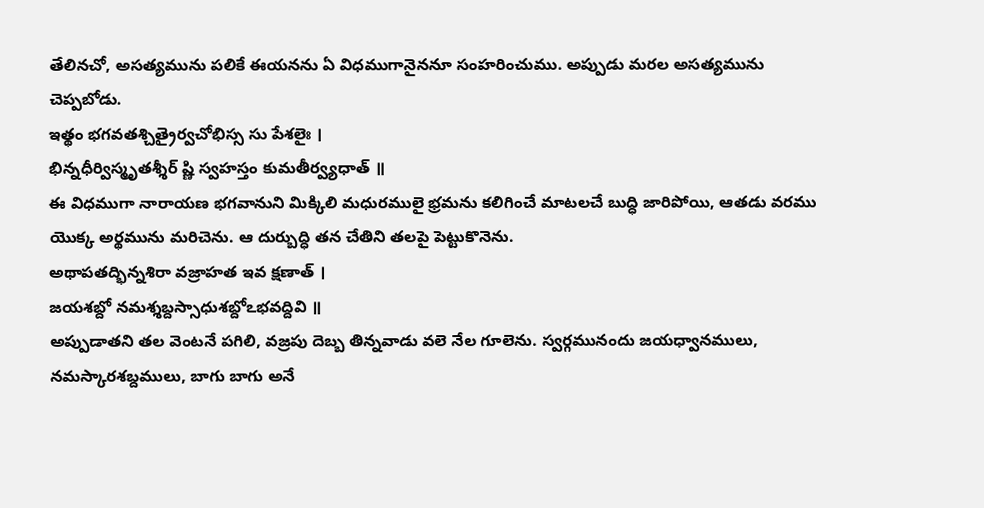తేలినచో, అసత్యమును పలికే ఈయనను ఏ విధముగానైననూ సంహరించుము. అప్పుడు మరల అసత్యమును చెప్పబోడు.
ఇత్థం భగవతశ్చిత్రైర్వచోభిస్స సు పేశలైః ।
భిన్నధీర్విస్మృతశ్శీర్ ష్ణి స్వహస్తం కుమతీర్వ్యధాత్ ॥
ఈ విధముగా నారాయణ భగవానుని మిక్కిలి మధురములై భ్రమను కలిగించే మాటలచే బుద్ధి జారిపోయి, ఆతడు వరము యొక్క అర్థమును మరిచెను. ఆ దుర్బుద్ధి తన చేతిని తలపై పెట్టుకొనెను.
అథాపతద్భిన్నశిరా వజ్రాహత ఇవ క్షణాత్ ।
జయశబ్దో నమశ్శబ్దస్సాధుశబ్దోఽభవద్దివి ॥
అప్పుడాతని తల వెంటనే పగిలి, వజ్రపు దెబ్బ తిన్నవాడు వలె నేల గూలెను. స్వర్గమునందు జయధ్వానములు, నమస్కారశబ్దములు, బాగు బాగు అనే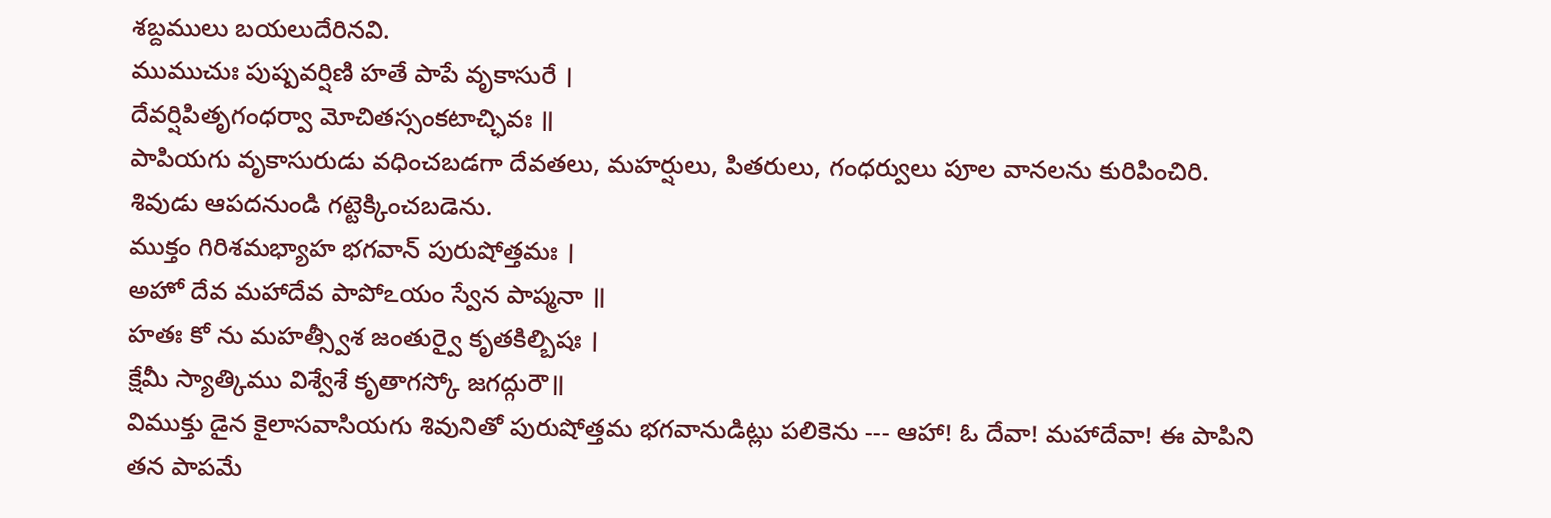శబ్దములు బయలుదేరినవి.
ముముచుః పుష్పవర్షిణి హతే పాపే వృకాసురే ।
దేవర్షిపితృగంధర్వా మోచితస్సంకటాచ్ఛివః ॥
పాపియగు వృకాసురుడు వధించబడగా దేవతలు, మహర్షులు, పితరులు, గంధర్వులు పూల వానలను కురిపించిరి. శివుడు ఆపదనుండి గట్టెక్కించబడెను.
ముక్తం గిరిశమభ్యాహ భగవాన్ పురుషోత్తమః ।
అహో దేవ మహాదేవ పాపోఽయం స్వేన పాప్మనా ॥
హతః కో ను మహత్స్వీశ జంతుర్వై కృతకిల్బిషః ।
క్షేమీ స్యాత్కిము విశ్వేశే కృతాగస్కో జగద్గురౌ॥
విముక్తు డైన కైలాసవాసియగు శివునితో పురుషోత్తమ భగవానుడిట్లు పలికెను --- ఆహా! ఓ దేవా! మహాదేవా! ఈ పాపిని తన పాపమే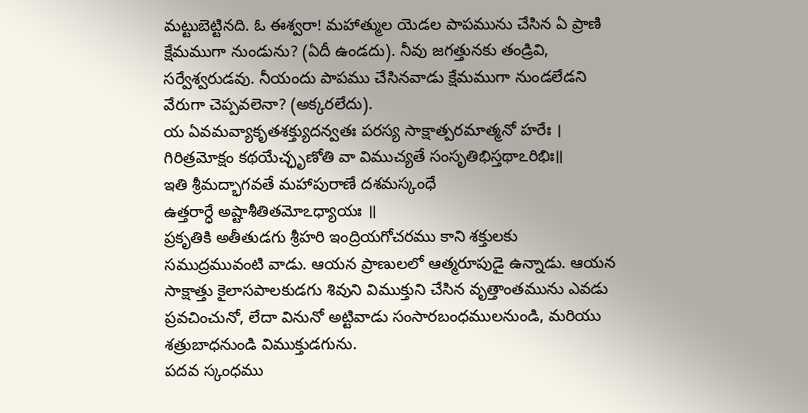మట్టుబెట్టినది. ఓ ఈశ్వరా! మహాత్ముల యెడల పాపమును చేసిన ఏ ప్రాణి క్షేమముగా నుండును? (ఏదీ ఉండదు). నీవు జగత్తునకు తండ్రివి, సర్వేశ్వరుడవు. నీయందు పాపము చేసినవాడు క్షేమముగా నుండలేడని వేరుగా చెప్పవలెనా? (అక్కరలేదు).
య ఏవమవ్యాకృతశక్త్యుదన్వతః పరస్య సాక్షాత్పరమాత్మనో హరేః ।
గిరిత్రమోక్షం కథయేచ్ఛృణోతి వా విముచ్యతే సంసృతిభిస్తథాఽరిభిః॥
ఇతి శ్రీమద్భాగవతే మహాపురాణే దశమస్కంధే
ఉత్తరార్ధే అష్టాశీతితమోఽధ్యాయః ॥
ప్రకృతికి అతీతుడగు శ్రీహరి ఇంద్రియగోచరము కాని శక్తులకు సముద్రమువంటి వాడు. ఆయన ప్రాణులలో ఆత్మరూపుడై ఉన్నాడు. ఆయన సాక్షాత్తు కైలాసపాలకుడగు శివుని విముక్తుని చేసిన వృత్తాంతమును ఎవడు ప్రవచించునో, లేదా వినునో అట్టివాడు సంసారబంధములనుండి, మరియు శత్రుబాధనుండి విముక్తుడగును.
పదవ స్కంధము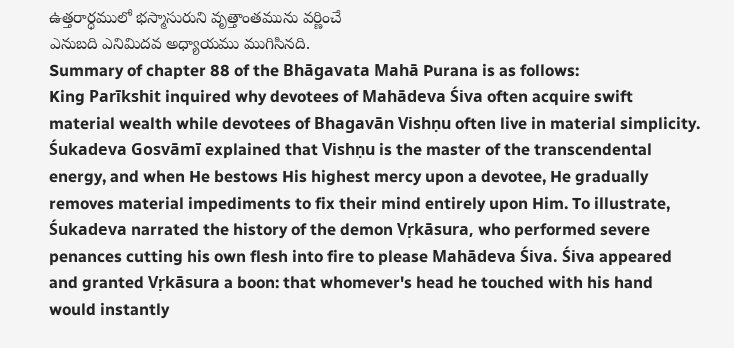ఉత్తరార్ధములో భస్మాసురుని వృత్తాంతమును వర్ణించే
ఎనుబది ఎనిమిదవ అధ్యాయము ముగిసినది.
Summary of chapter 88 of the Bhāgavata Mahā Purana is as follows:
King Parīkshit inquired why devotees of Mahādeva Śiva often acquire swift material wealth while devotees of Bhagavān Vishṇu often live in material simplicity. Śukadeva Gosvāmī explained that Vishṇu is the master of the transcendental energy, and when He bestows His highest mercy upon a devotee, He gradually removes material impediments to fix their mind entirely upon Him. To illustrate, Śukadeva narrated the history of the demon Vṛkāsura, who performed severe penances cutting his own flesh into fire to please Mahādeva Śiva. Śiva appeared and granted Vṛkāsura a boon: that whomever's head he touched with his hand would instantly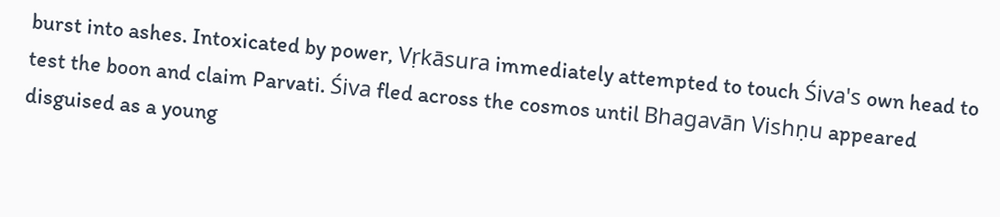burst into ashes. Intoxicated by power, Vṛkāsura immediately attempted to touch Śiva's own head to test the boon and claim Parvati. Śiva fled across the cosmos until Bhagavān Vishṇu appeared disguised as a young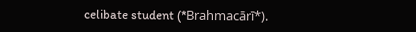celibate student (*Brahmacārī*).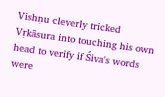Vishṇu cleverly tricked Vṛkāsura into touching his own head to verify if Śiva's words were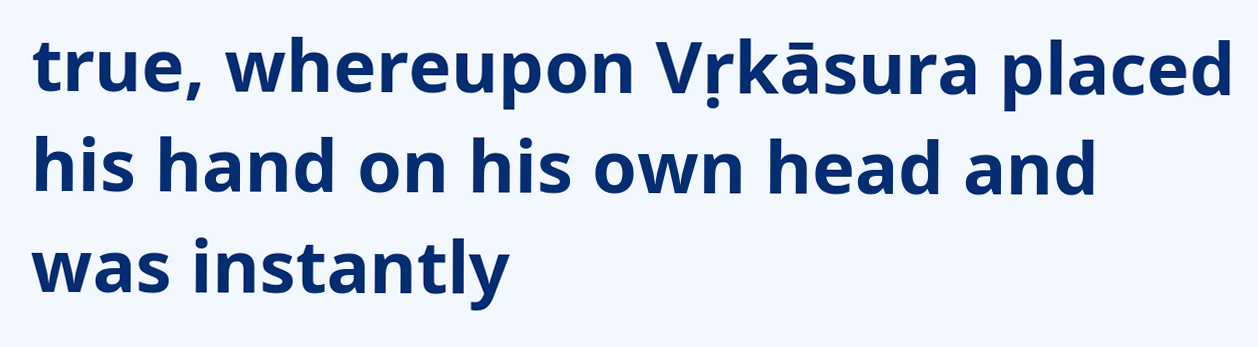true, whereupon Vṛkāsura placed his hand on his own head and was instantly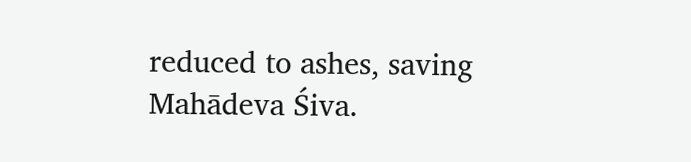reduced to ashes, saving Mahādeva Śiva.